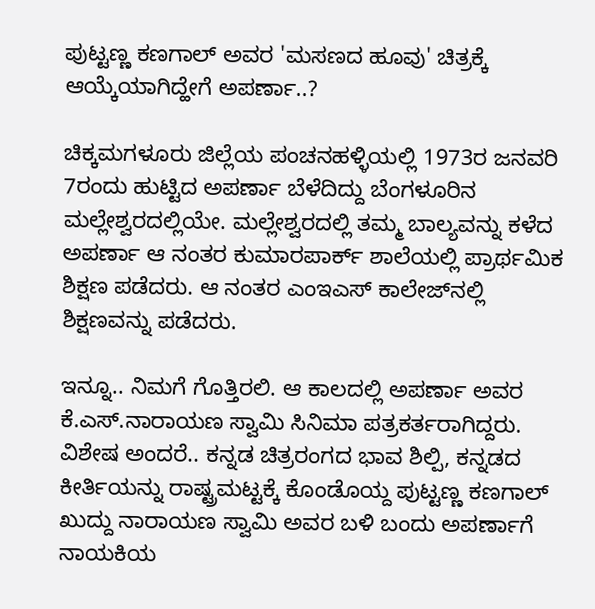ಪುಟ್ಟಣ್ಣ ಕಣಗಾಲ್ ಅವರ 'ಮಸಣದ ಹೂವು' ಚಿತ್ರಕ್ಕೆ ಆಯ್ಕೆಯಾಗಿದ್ಹೇಗೆ ಅಪರ್ಣಾ..?

ಚಿಕ್ಕಮಗಳೂರು ಜಿಲ್ಲೆಯ ಪಂಚನಹಳ್ಳಿಯಲ್ಲಿ 1973ರ ಜನವರಿ 7ರಂದು ಹುಟ್ಟಿದ ಅಪರ್ಣಾ ಬೆಳೆದಿದ್ದು ಬೆಂಗಳೂರಿನ ಮಲ್ಲೇಶ್ವರದಲ್ಲಿಯೇ. ಮಲ್ಲೇಶ್ವರದಲ್ಲಿ ತಮ್ಮ ಬಾಲ್ಯವನ್ನು ಕಳೆದ ಅಪರ್ಣಾ ಆ ನಂತರ ಕುಮಾರಪಾರ್ಕ್ ಶಾಲೆಯಲ್ಲಿ ಪ್ರಾರ್ಥಮಿಕ ಶಿಕ್ಷಣ ಪಡೆದರು. ಆ ನಂತರ ಎಂಇಎಸ್ ಕಾಲೇಜ್‌ನಲ್ಲಿ ಶಿಕ್ಷಣವನ್ನು ಪಡೆದರು.

ಇನ್ನೂ.. ನಿಮಗೆ ಗೊತ್ತಿರಲಿ. ಆ ಕಾಲದಲ್ಲಿ ಅಪರ್ಣಾ ಅವರ ಕೆ.ಎಸ್.ನಾರಾಯಣ ಸ್ವಾಮಿ ಸಿನಿಮಾ ಪತ್ರಕರ್ತರಾಗಿದ್ದರು. ವಿಶೇಷ ಅಂದರೆ.. ಕನ್ನಡ ಚಿತ್ರರಂಗದ ಭಾವ ಶಿಲ್ಪಿ, ಕನ್ನಡದ ಕೀರ್ತಿಯನ್ನು ರಾಷ್ಟ್ರಮಟ್ಟಕ್ಕೆ ಕೊಂಡೊಯ್ದ ಪುಟ್ಟಣ್ಣ ಕಣಗಾಲ್ ಖುದ್ದು ನಾರಾಯಣ ಸ್ವಾಮಿ ಅವರ ಬಳಿ ಬಂದು ಅಪರ್ಣಾಗೆ ನಾಯಕಿಯ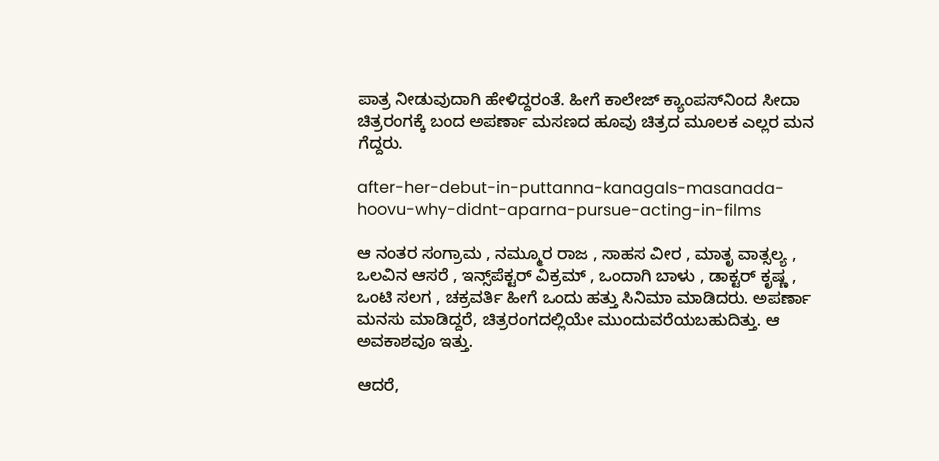ಪಾತ್ರ ನೀಡುವುದಾಗಿ ಹೇಳಿದ್ದರಂತೆ. ಹೀಗೆ ಕಾಲೇಜ್ ಕ್ಯಾಂಪಸ್‌ನಿಂದ ಸೀದಾ ಚಿತ್ರರಂಗಕ್ಕೆ ಬಂದ ಅಪರ್ಣಾ ಮಸಣದ ಹೂವು ಚಿತ್ರದ ಮೂಲಕ ಎಲ್ಲರ ಮನ ಗೆದ್ದರು.

after-her-debut-in-puttanna-kanagals-masanada-hoovu-why-didnt-aparna-pursue-acting-in-films

ಆ ನಂತರ ಸಂಗ್ರಾಮ , ನಮ್ಮೂರ ರಾಜ , ಸಾಹಸ ವೀರ , ಮಾತೃ ವಾತ್ಸಲ್ಯ , ಒಲವಿನ ಆಸರೆ , ಇನ್ಸ್‌ಪೆಕ್ಟರ್‌ ವಿಕ್ರಮ್‌ , ಒಂದಾಗಿ ಬಾಳು , ಡಾಕ್ಟರ್‌ ಕೃಷ್ಣ , ಒಂಟಿ ಸಲಗ , ಚಕ್ರವರ್ತಿ ಹೀಗೆ ಒಂದು ಹತ್ತು ಸಿನಿಮಾ ಮಾಡಿದರು. ಅಪರ್ಣಾ ಮನಸು ಮಾಡಿದ್ದರೆ, ಚಿತ್ರರಂಗದಲ್ಲಿಯೇ ಮುಂದುವರೆಯಬಹುದಿತ್ತು. ಆ ಅವಕಾಶವೂ ಇತ್ತು.

ಆದರೆ,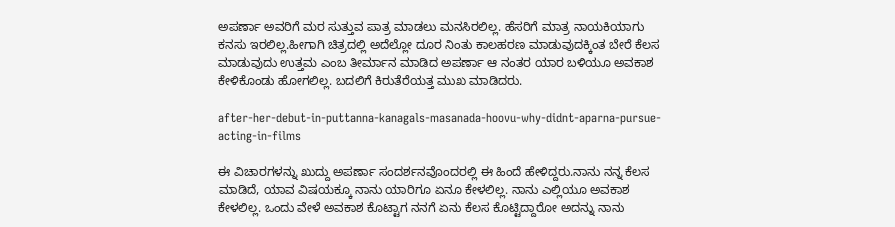ಅಪರ್ಣಾ ಅವರಿಗೆ ಮರ ಸುತ್ತುವ ಪಾತ್ರ ಮಾಡಲು ಮನಸಿರಲಿಲ್ಲ. ಹೆಸರಿಗೆ ಮಾತ್ರ ನಾಯಕಿಯಾಗು ಕನಸು ಇರಲಿಲ್ಲ.ಹೀಗಾಗಿ ಚಿತ್ರದಲ್ಲಿ ಅದೆಲ್ಲೋ ದೂರ ನಿಂತು ಕಾಲಹರಣ ಮಾಡುವುದಕ್ಕಿಂತ ಬೇರೆ ಕೆಲಸ ಮಾಡುವುದು ಉತ್ತಮ ಎಂಬ ತೀರ್ಮಾನ ಮಾಡಿದ ಅಪರ್ಣಾ ಆ ನಂತರ ಯಾರ ಬಳಿಯೂ ಅವಕಾಶ ಕೇಳಿಕೊಂಡು ಹೋಗಲಿಲ್ಲ. ಬದಲಿಗೆ ಕಿರುತೆರೆಯತ್ತ ಮುಖ ಮಾಡಿದರು.

after-her-debut-in-puttanna-kanagals-masanada-hoovu-why-didnt-aparna-pursue-acting-in-films

ಈ ವಿಚಾರಗಳನ್ನು ಖುದ್ದು ಅಪರ್ಣಾ ಸಂದರ್ಶನವೊಂದರಲ್ಲಿ ಈ ಹಿಂದೆ ಹೇಳಿದ್ದರು.ನಾನು ನನ್ನ ಕೆಲಸ ಮಾಡಿದೆ, ಯಾವ ವಿಷಯಕ್ಕೂ ನಾನು ಯಾರಿಗೂ ಏನೂ ಕೇಳಲಿಲ್ಲ. ನಾನು ಎಲ್ಲಿಯೂ ಅವಕಾಶ ಕೇಳಲಿಲ್ಲ. ಒಂದು ವೇಳೆ ಅವಕಾಶ ಕೊಟ್ಟಾಗ ನನಗೆ ಏನು ಕೆಲಸ ಕೊಟ್ಟಿದ್ದಾರೋ ಅದನ್ನು ನಾನು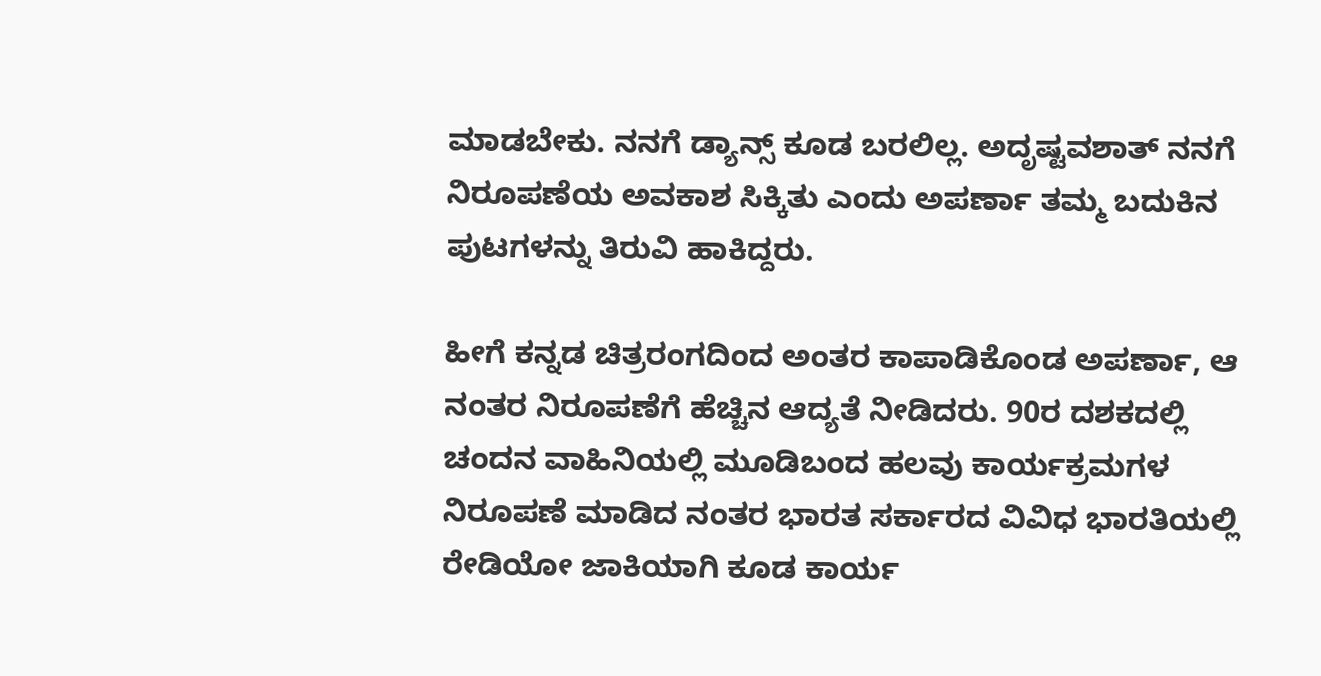ಮಾಡಬೇಕು. ನನಗೆ ಡ್ಯಾನ್ಸ್ ಕೂಡ ಬರಲಿಲ್ಲ. ಅದೃಷ್ಟವಶಾತ್ ನನಗೆ ನಿರೂಪಣೆಯ ಅವಕಾಶ ಸಿಕ್ಕಿತು ಎಂದು ಅಪರ್ಣಾ ತಮ್ಮ ಬದುಕಿನ ಪುಟಗಳನ್ನು ತಿರುವಿ ಹಾಕಿದ್ದರು.

ಹೀಗೆ ಕನ್ನಡ ಚಿತ್ರರಂಗದಿಂದ ಅಂತರ ಕಾಪಾಡಿಕೊಂಡ ಅಪರ್ಣಾ, ಆ ನಂತರ ನಿರೂಪಣೆಗೆ ಹೆಚ್ಚಿನ ಆದ್ಯತೆ ನೀಡಿದರು. 90ರ ದಶಕದಲ್ಲಿ ಚಂದನ ವಾಹಿನಿಯಲ್ಲಿ ಮೂಡಿಬಂದ ಹಲವು ಕಾರ್ಯಕ್ರಮಗಳ ನಿರೂಪಣೆ ಮಾಡಿದ ನಂತರ ಭಾರತ ಸರ್ಕಾರದ ವಿವಿಧ ಭಾರತಿಯಲ್ಲಿ ರೇಡಿಯೋ ಜಾಕಿಯಾಗಿ ಕೂಡ ಕಾರ್ಯ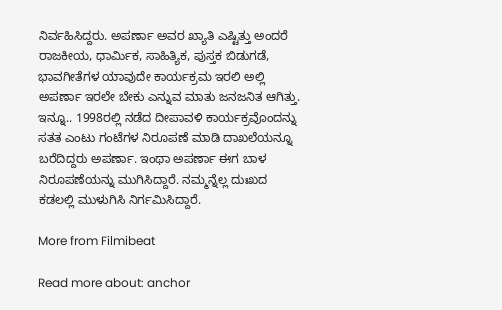ನಿರ್ವಹಿಸಿದ್ದರು. ಅಪರ್ಣಾ ಅವರ ಖ್ಯಾತಿ ಎಷ್ಟಿತ್ತು ಅಂದರೆ ರಾಜಕೀಯ, ಧಾರ್ಮಿಕ, ಸಾಹಿತ್ಯಿಕ, ಪುಸ್ತಕ ಬಿಡುಗಡೆ, ಭಾವಗೀತೆಗಳ ಯಾವುದೇ ಕಾರ್ಯಕ್ರಮ ಇರಲಿ ಅಲ್ಲಿ ಅಪರ್ಣಾ ಇರಲೇ ಬೇಕು ಎನ್ನುವ ಮಾತು ಜನಜನಿತ ಆಗಿತ್ತು. ಇನ್ನೂ.. 1998ರಲ್ಲಿ ನಡೆದ ದೀಪಾವಳಿ ಕಾರ್ಯಕ್ರವೊಂದನ್ನು ಸತತ ಎಂಟು ಗಂಟೆಗಳ ನಿರೂಪಣೆ ಮಾಡಿ ದಾಖಲೆಯನ್ನೂ ಬರೆದಿದ್ದರು ಅಪರ್ಣಾ. ಇಂಥಾ ಅಪರ್ಣಾ ಈಗ ಬಾಳ ನಿರೂಪಣೆಯನ್ನು ಮುಗಿಸಿದ್ದಾರೆ. ನಮ್ಮನ್ನೆಲ್ಲ ದುಃಖದ ಕಡಲಲ್ಲಿ ಮುಳುಗಿಸಿ ನಿರ್ಗಮಿಸಿದ್ದಾರೆ.

More from Filmibeat

Read more about: anchor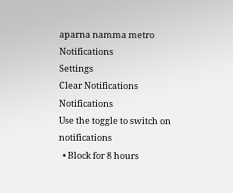aparna namma metro
Notifications
Settings
Clear Notifications
Notifications
Use the toggle to switch on notifications
  • Block for 8 hours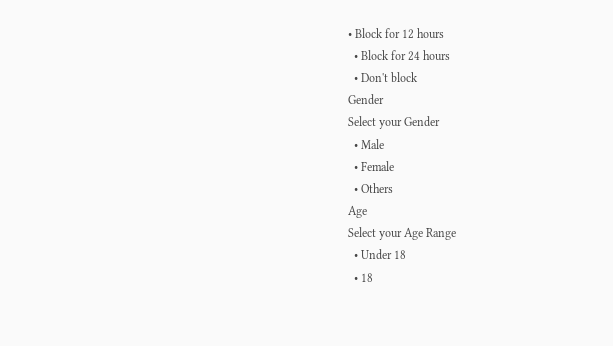• Block for 12 hours
  • Block for 24 hours
  • Don't block
Gender
Select your Gender
  • Male
  • Female
  • Others
Age
Select your Age Range
  • Under 18
  • 18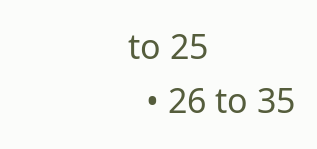to 25
  • 26 to 35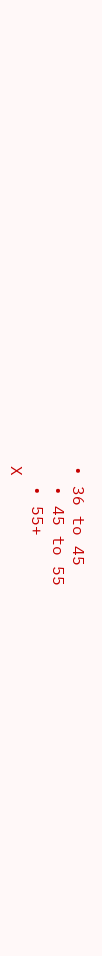• 36 to 45
  • 45 to 55
  • 55+
X